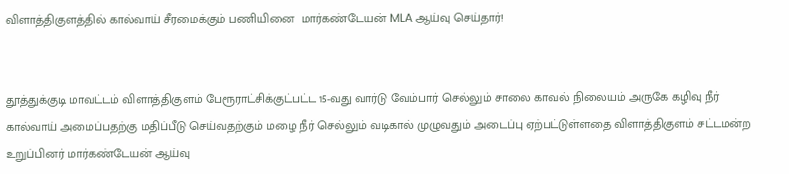விளாத்திகுளத்தில் கால்வாய் சீரமைக்கும் பணியினை  மார்கண்டேயன் MLA ஆய்வு செய்தார்!


தூத்துக்குடி மாவட்டம் விளாத்திகுளம் பேரூராட்சிக்குட்பட்ட 15-வது வார்டு வேம்பார் செல்லும் சாலை காவல் நிலையம் அருகே கழிவு நீர் கால்வாய் அமைப்பதற்கு மதிப்பீடு செய்வதற்கும் மழை நீர் செல்லும் வடிகால் முழுவதும் அடைப்பு ஏற்பட்டுள்ளதை விளாத்திகுளம் சட்டமன்ற உறுப்பினர் மார்கண்டேயன் ஆய்வு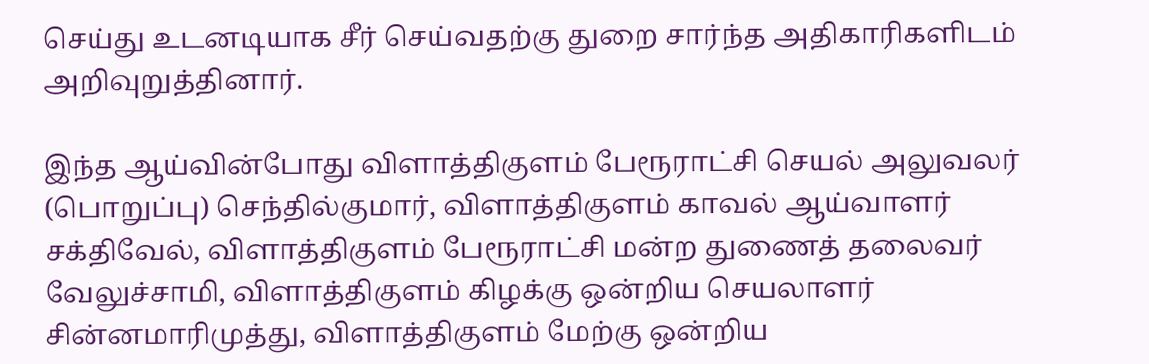செய்து உடனடியாக சீர் செய்வதற்கு துறை சார்ந்த அதிகாரிகளிடம் அறிவுறுத்தினார்.

இந்த ஆய்வின்போது விளாத்திகுளம் பேரூராட்சி செயல் அலுவலர் (பொறுப்பு) செந்தில்குமார், விளாத்திகுளம் காவல் ஆய்வாளர் சக்திவேல், விளாத்திகுளம் பேரூராட்சி மன்ற துணைத் தலைவர் வேலுச்சாமி, விளாத்திகுளம் கிழக்கு ஒன்றிய செயலாளர் சின்னமாரிமுத்து, விளாத்திகுளம் மேற்கு ஒன்றிய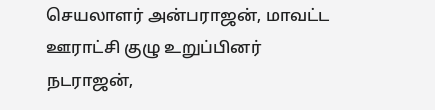செயலாளர் அன்பராஜன், மாவட்ட ஊராட்சி குழு உறுப்பினர் நடராஜன்,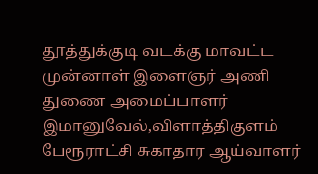தூத்துக்குடி வடக்கு மாவட்ட முன்னாள் இளைஞர் அணி துணை அமைப்பாளர் இமானுவேல்,விளாத்திகுளம் பேரூராட்சி சுகாதார ஆய்வாளர்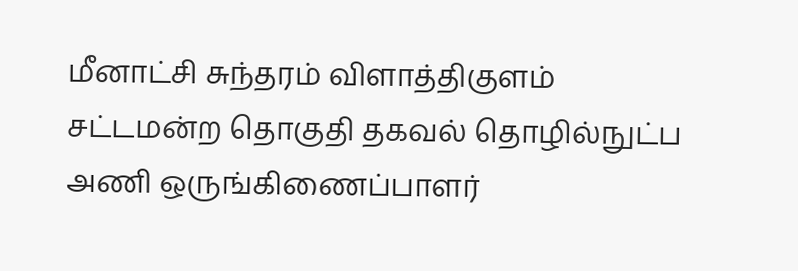மீனாட்சி சுந்தரம் விளாத்திகுளம் சட்டமன்ற தொகுதி தகவல் தொழில்நுட்ப அணி ஒருங்கிணைப்பாளர்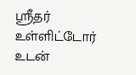ஸ்ரீதர் உள்ளிட்டோர் உடன்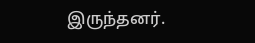இருந்தனர்.